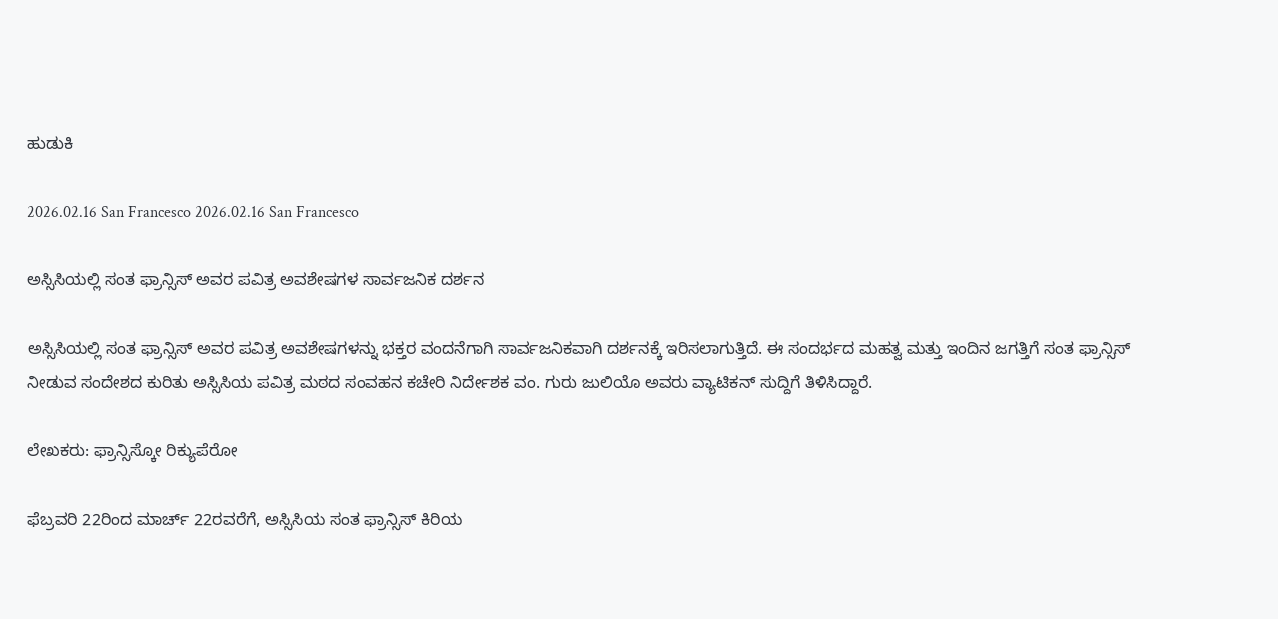ಹುಡುಕಿ

2026.02.16 San Francesco 2026.02.16 San Francesco

ಅಸ್ಸಿಸಿಯಲ್ಲಿ ಸಂತ ಫ್ರಾನ್ಸಿಸ್ ಅವರ ಪವಿತ್ರ ಅವಶೇಷಗಳ ಸಾರ್ವಜನಿಕ ದರ್ಶನ

ಅಸ್ಸಿಸಿಯಲ್ಲಿ ಸಂತ ಫ್ರಾನ್ಸಿಸ್ ಅವರ ಪವಿತ್ರ ಅವಶೇಷಗಳನ್ನು ಭಕ್ತರ ವಂದನೆಗಾಗಿ ಸಾರ್ವಜನಿಕವಾಗಿ ದರ್ಶನಕ್ಕೆ ಇರಿಸಲಾಗುತ್ತಿದೆ. ಈ ಸಂದರ್ಭದ ಮಹತ್ವ ಮತ್ತು ಇಂದಿನ ಜಗತ್ತಿಗೆ ಸಂತ ಫ್ರಾನ್ಸಿಸ್ ನೀಡುವ ಸಂದೇಶದ ಕುರಿತು ಅಸ್ಸಿಸಿಯ ಪವಿತ್ರ ಮಠದ ಸಂವಹನ ಕಚೇರಿ ನಿರ್ದೇಶಕ ವಂ. ಗುರು ಜುಲಿಯೊ ಅವರು ವ್ಯಾಟಿಕನ್ ಸುದ್ದಿಗೆ ತಿಳಿಸಿದ್ದಾರೆ.

ಲೇಖಕರು: ಫ್ರಾನ್ಸಿಸ್ಕೋ ರಿಕ್ಯುಪೆರೋ

ಫೆಬ್ರವರಿ 22ರಿಂದ ಮಾರ್ಚ್ 22ರವರೆಗೆ, ಅಸ್ಸಿಸಿಯ ಸಂತ ಫ್ರಾನ್ಸಿಸ್ ಕಿರಿಯ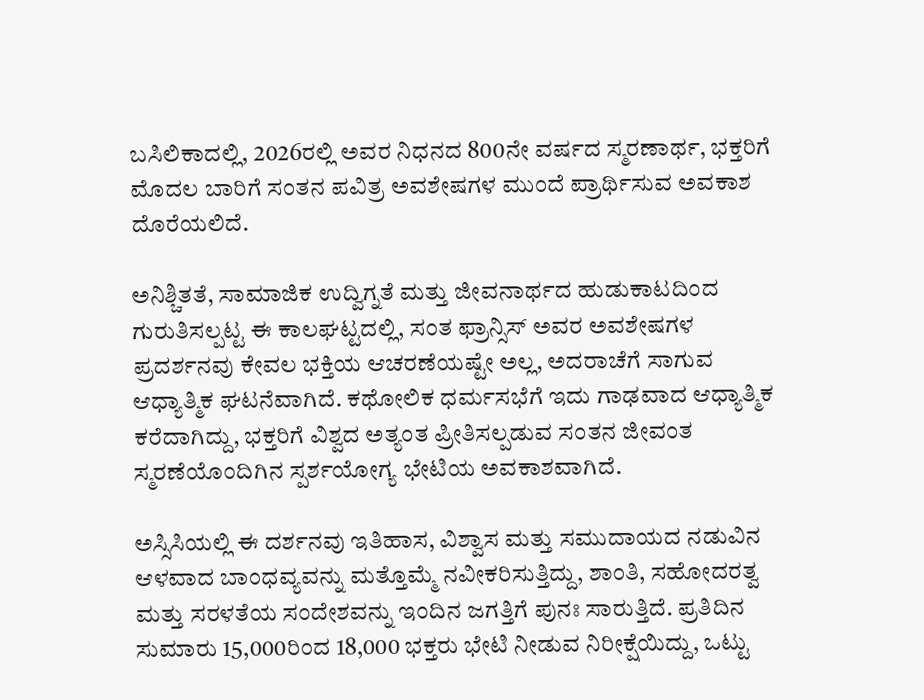ಬಸಿಲಿಕಾದಲ್ಲಿ, 2026ರಲ್ಲಿ ಅವರ ನಿಧನದ 800ನೇ ವರ್ಷದ ಸ್ಮರಣಾರ್ಥ, ಭಕ್ತರಿಗೆ ಮೊದಲ ಬಾರಿಗೆ ಸಂತನ ಪವಿತ್ರ ಅವಶೇಷಗಳ ಮುಂದೆ ಪ್ರಾರ್ಥಿಸುವ ಅವಕಾಶ ದೊರೆಯಲಿದೆ.

ಅನಿಶ್ಚಿತತೆ, ಸಾಮಾಜಿಕ ಉದ್ವಿಗ್ನತೆ ಮತ್ತು ಜೀವನಾರ್ಥದ ಹುಡುಕಾಟದಿಂದ ಗುರುತಿಸಲ್ಪಟ್ಟ ಈ ಕಾಲಘಟ್ಟದಲ್ಲಿ, ಸಂತ ಫ್ರಾನ್ಸಿಸ್ ಅವರ ಅವಶೇಷಗಳ ಪ್ರದರ್ಶನವು ಕೇವಲ ಭಕ್ತಿಯ ಆಚರಣೆಯಷ್ಟೇ ಅಲ್ಲ, ಅದರಾಚೆಗೆ ಸಾಗುವ ಆಧ್ಯಾತ್ಮಿಕ ಘಟನೆವಾಗಿದೆ. ಕಥೋಲಿಕ ಧರ್ಮಸಭೆಗೆ ಇದು ಗಾಢವಾದ ಆಧ್ಯಾತ್ಮಿಕ ಕರೆದಾಗಿದ್ದು, ಭಕ್ತರಿಗೆ ವಿಶ್ವದ ಅತ್ಯಂತ ಪ್ರೀತಿಸಲ್ಪಡುವ ಸಂತನ ಜೀವಂತ ಸ್ಮರಣೆಯೊಂದಿಗಿನ ಸ್ಪರ್ಶಯೋಗ್ಯ ಭೇಟಿಯ ಅವಕಾಶವಾಗಿದೆ.

ಅಸ್ಸಿಸಿಯಲ್ಲಿ ಈ ದರ್ಶನವು ಇತಿಹಾಸ, ವಿಶ್ವಾಸ ಮತ್ತು ಸಮುದಾಯದ ನಡುವಿನ ಆಳವಾದ ಬಾಂಧವ್ಯವನ್ನು ಮತ್ತೊಮ್ಮೆ ನವೀಕರಿಸುತ್ತಿದ್ದು, ಶಾಂತಿ, ಸಹೋದರತ್ವ ಮತ್ತು ಸರಳತೆಯ ಸಂದೇಶವನ್ನು ಇಂದಿನ ಜಗತ್ತಿಗೆ ಪುನಃ ಸಾರುತ್ತಿದೆ. ಪ್ರತಿದಿನ ಸುಮಾರು 15,000ರಿಂದ 18,000 ಭಕ್ತರು ಭೇಟಿ ನೀಡುವ ನಿರೀಕ್ಷೆಯಿದ್ದು, ಒಟ್ಟು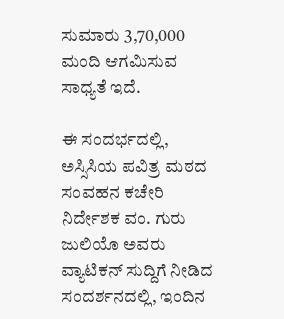ಸುಮಾರು 3,70,000 ಮಂದಿ ಆಗಮಿಸುವ ಸಾಧ್ಯತೆ ಇದೆ.

ಈ ಸಂದರ್ಭದಲ್ಲಿ, ಅಸ್ಸಿಸಿಯ ಪವಿತ್ರ ಮಠದ ಸಂವಹನ ಕಚೇರಿ ನಿರ್ದೇಶಕ ವಂ. ಗುರು ಜುಲಿಯೊ ಅವರು ವ್ಯಾಟಿಕನ್ ಸುದ್ದಿಗೆ ನೀಡಿದ ಸಂದರ್ಶನದಲ್ಲಿ, ಇಂದಿನ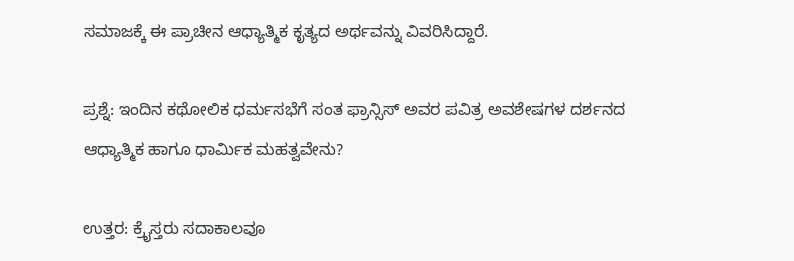ಸಮಾಜಕ್ಕೆ ಈ ಪ್ರಾಚೀನ ಆಧ್ಯಾತ್ಮಿಕ ಕೃತ್ಯದ ಅರ್ಥವನ್ನು ವಿವರಿಸಿದ್ದಾರೆ.

ಪ್ರಶ್ನೆ: ಇಂದಿನ ಕಥೋಲಿಕ ಧರ್ಮಸಭೆಗೆ ಸಂತ ಫ್ರಾನ್ಸಿಸ್ ಅವರ ಪವಿತ್ರ ಅವಶೇಷಗಳ ದರ್ಶನದ ಆಧ್ಯಾತ್ಮಿಕ ಹಾಗೂ ಧಾರ್ಮಿಕ ಮಹತ್ವವೇನು?

ಉತ್ತರ: ಕ್ರೈಸ್ತರು ಸದಾಕಾಲವೂ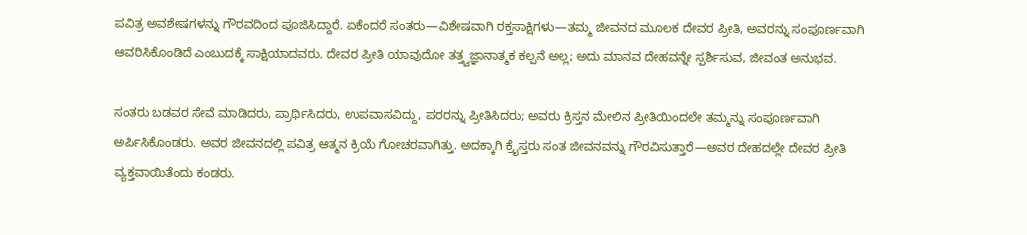ಪವಿತ್ರ ಅವಶೇಷಗಳನ್ನು ಗೌರವದಿಂದ ಪೂಜಿಸಿದ್ದಾರೆ. ಏಕೆಂದರೆ ಸಂತರು—ವಿಶೇಷವಾಗಿ ರಕ್ತಸಾಕ್ಷಿಗಳು—ತಮ್ಮ ಜೀವನದ ಮೂಲಕ ದೇವರ ಪ್ರೀತಿ, ಅವರನ್ನು ಸಂಪೂರ್ಣವಾಗಿ ಆವರಿಸಿಕೊಂಡಿದೆ ಎಂಬುದಕ್ಕೆ ಸಾಕ್ಷಿಯಾದವರು. ದೇವರ ಪ್ರೀತಿ ಯಾವುದೋ ತತ್ತ್ವಜ್ಞಾನಾತ್ಮಕ ಕಲ್ಪನೆ ಅಲ್ಲ; ಅದು ಮಾನವ ದೇಹವನ್ನೇ ಸ್ಪರ್ಶಿಸುವ, ಜೀವಂತ ಅನುಭವ.

ಸಂತರು ಬಡವರ ಸೇವೆ ಮಾಡಿದರು, ಪ್ರಾರ್ಥಿಸಿದರು, ಉಪವಾಸವಿದ್ದು, ಪರರನ್ನು ಪ್ರೀತಿಸಿದರು; ಅವರು ಕ್ರಿಸ್ತನ ಮೇಲಿನ ಪ್ರೀತಿಯಿಂದಲೇ ತಮ್ಮನ್ನು ಸಂಪೂರ್ಣವಾಗಿ ಅರ್ಪಿಸಿಕೊಂಡರು. ಅವರ ಜೀವನದಲ್ಲಿ ಪವಿತ್ರ ಆತ್ಮನ ಕ್ರಿಯೆ ಗೋಚರವಾಗಿತ್ತು. ಅದಕ್ಕಾಗಿ ಕ್ರೈಸ್ತರು ಸಂತ ಜೀವನವನ್ನು ಗೌರವಿಸುತ್ತಾರೆ—ಅವರ ದೇಹದಲ್ಲೇ ದೇವರ ಪ್ರೀತಿ ವ್ಯಕ್ತವಾಯಿತೆಂದು ಕಂಡರು.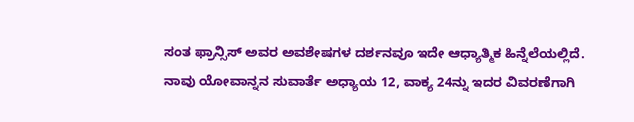ಸಂತ ಫ್ರಾನ್ಸಿಸ್ ಅವರ ಅವಶೇಷಗಳ ದರ್ಶನವೂ ಇದೇ ಆಧ್ಯಾತ್ಮಿಕ ಹಿನ್ನೆಲೆಯಲ್ಲಿದೆ. ನಾವು ಯೋವಾನ್ನನ ಸುವಾರ್ತೆ ಅಧ್ಯಾಯ 12, ವಾಕ್ಯ 24ನ್ನು ಇದರ ವಿವರಣೆಗಾಗಿ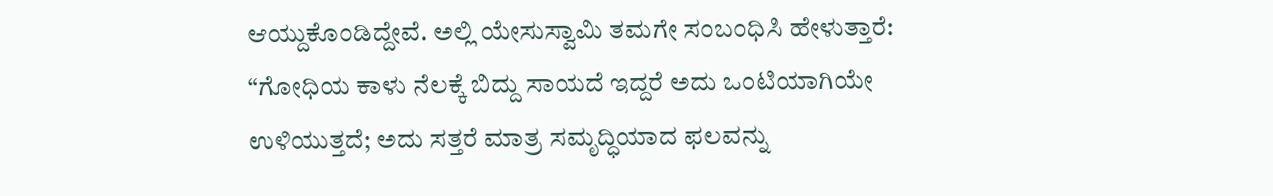ಆಯ್ದುಕೊಂಡಿದ್ದೇವೆ. ಅಲ್ಲಿ ಯೇಸುಸ್ವಾಮಿ ತಮಗೇ ಸಂಬಂಧಿಸಿ ಹೇಳುತ್ತಾರೆ: “ಗೋಧಿಯ ಕಾಳು ನೆಲಕ್ಕೆ ಬಿದ್ದು ಸಾಯದೆ ಇದ್ದರೆ ಅದು ಒಂಟಿಯಾಗಿಯೇ ಉಳಿಯುತ್ತದೆ; ಅದು ಸತ್ತರೆ ಮಾತ್ರ ಸಮೃದ್ಧಿಯಾದ ಫಲವನ್ನು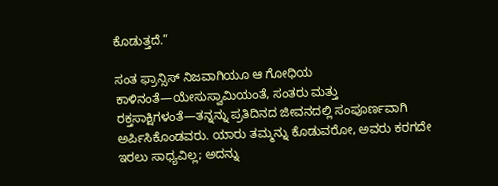ಕೊಡುತ್ತದೆ.”

ಸಂತ ಫ್ರಾನ್ಸಿಸ್ ನಿಜವಾಗಿಯೂ ಆ ಗೋಧಿಯ ಕಾಳಿನಂತೆ—ಯೇಸುಸ್ವಾಮಿಯಂತೆ, ಸಂತರು ಮತ್ತು ರಕ್ತಸಾಕ್ಷಿಗಳಂತೆ—ತನ್ನನ್ನು ಪ್ರತಿದಿನದ ಜೀವನದಲ್ಲಿ ಸಂಪೂರ್ಣವಾಗಿ ಅರ್ಪಿಸಿಕೊಂಡವರು. ಯಾರು ತಮ್ಮನ್ನು ಕೊಡುವರೋ, ಅವರು ಕರಗದೇ ಇರಲು ಸಾಧ್ಯವಿಲ್ಲ; ಅದನ್ನು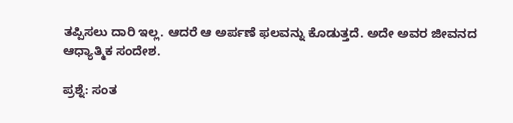ತಪ್ಪಿಸಲು ದಾರಿ ಇಲ್ಲ. ಆದರೆ ಆ ಅರ್ಪಣೆ ಫಲವನ್ನು ಕೊಡುತ್ತದೆ. ಅದೇ ಅವರ ಜೀವನದ ಆಧ್ಯಾತ್ಮಿಕ ಸಂದೇಶ.

ಪ್ರಶ್ನೆ: ಸಂತ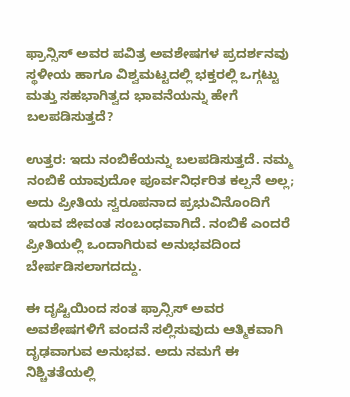ಫ್ರಾನ್ಸಿಸ್ ಅವರ ಪವಿತ್ರ ಅವಶೇಷಗಳ ಪ್ರದರ್ಶನವು ಸ್ಥಳೀಯ ಹಾಗೂ ವಿಶ್ವಮಟ್ಟದಲ್ಲಿ ಭಕ್ತರಲ್ಲಿ ಒಗ್ಗಟ್ಟು ಮತ್ತು ಸಹಭಾಗಿತ್ವದ ಭಾವನೆಯನ್ನು ಹೇಗೆ ಬಲಪಡಿಸುತ್ತದೆ?

ಉತ್ತರ: ಇದು ನಂಬಿಕೆಯನ್ನು ಬಲಪಡಿಸುತ್ತದೆ. ನಮ್ಮ ನಂಬಿಕೆ ಯಾವುದೋ ಪೂರ್ವನಿರ್ಧರಿತ ಕಲ್ಪನೆ ಅಲ್ಲ; ಅದು ಪ್ರೀತಿಯ ಸ್ವರೂಪನಾದ ಪ್ರಭುವಿನೊಂದಿಗೆ ಇರುವ ಜೀವಂತ ಸಂಬಂಧವಾಗಿದೆ. ನಂಬಿಕೆ ಎಂದರೆ ಪ್ರೀತಿಯಲ್ಲಿ ಒಂದಾಗಿರುವ ಅನುಭವದಿಂದ ಬೇರ್ಪಡಿಸಲಾಗದದ್ದು.

ಈ ದೃಷ್ಟಿಯಿಂದ ಸಂತ ಫ್ರಾನ್ಸಿಸ್ ಅವರ ಅವಶೇಷಗಳಿಗೆ ವಂದನೆ ಸಲ್ಲಿಸುವುದು ಆತ್ಮಿಕವಾಗಿ ದೃಢವಾಗುವ ಅನುಭವ. ಅದು ನಮಗೆ ಈ ನಿಶ್ಚಿತತೆಯಲ್ಲಿ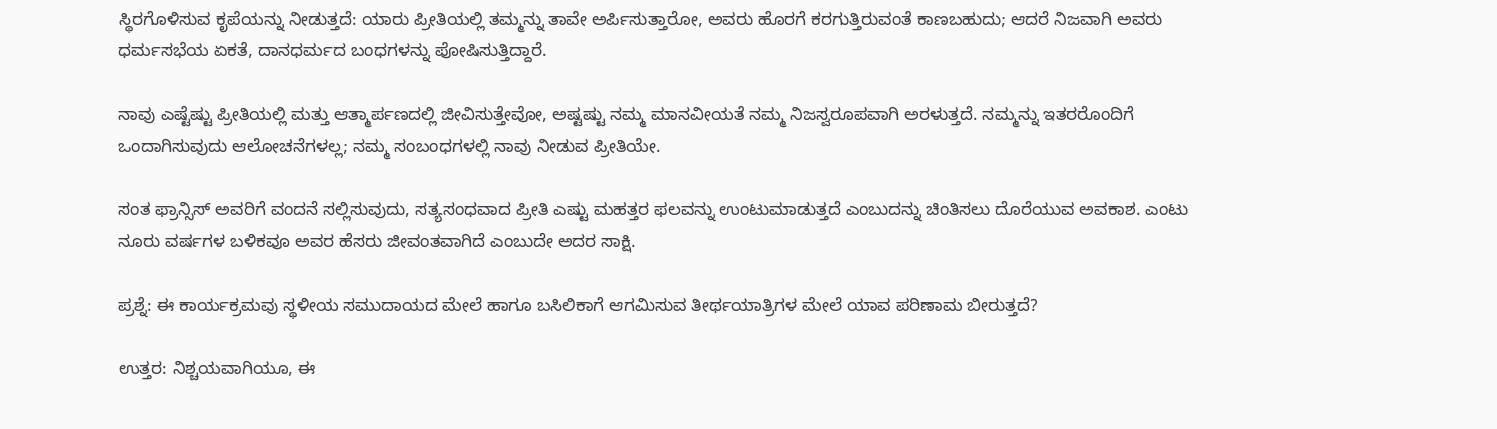ಸ್ಥಿರಗೊಳಿಸುವ ಕೃಪೆಯನ್ನು ನೀಡುತ್ತದೆ: ಯಾರು ಪ್ರೀತಿಯಲ್ಲಿ ತಮ್ಮನ್ನು ತಾವೇ ಅರ್ಪಿಸುತ್ತಾರೋ, ಅವರು ಹೊರಗೆ ಕರಗುತ್ತಿರುವಂತೆ ಕಾಣಬಹುದು; ಆದರೆ ನಿಜವಾಗಿ ಅವರು ಧರ್ಮಸಭೆಯ ಏಕತೆ, ದಾನಧರ್ಮದ ಬಂಧಗಳನ್ನು ಪೋಷಿಸುತ್ತಿದ್ದಾರೆ.

ನಾವು ಎಷ್ಟೆಷ್ಟು ಪ್ರೀತಿಯಲ್ಲಿ ಮತ್ತು ಆತ್ಮಾರ್ಪಣದಲ್ಲಿ ಜೀವಿಸುತ್ತೇವೋ, ಅಷ್ಟಷ್ಟು ನಮ್ಮ ಮಾನವೀಯತೆ ನಮ್ಮ ನಿಜಸ್ವರೂಪವಾಗಿ ಅರಳುತ್ತದೆ. ನಮ್ಮನ್ನು ಇತರರೊಂದಿಗೆ ಒಂದಾಗಿಸುವುದು ಆಲೋಚನೆಗಳಲ್ಲ; ನಮ್ಮ ಸಂಬಂಧಗಳಲ್ಲಿ ನಾವು ನೀಡುವ ಪ್ರೀತಿಯೇ.

ಸಂತ ಫ್ರಾನ್ಸಿಸ್ ಅವರಿಗೆ ವಂದನೆ ಸಲ್ಲಿಸುವುದು, ಸತ್ಯಸಂಧವಾದ ಪ್ರೀತಿ ಎಷ್ಟು ಮಹತ್ತರ ಫಲವನ್ನು ಉಂಟುಮಾಡುತ್ತದೆ ಎಂಬುದನ್ನು ಚಿಂತಿಸಲು ದೊರೆಯುವ ಅವಕಾಶ. ಎಂಟು ನೂರು ವರ್ಷಗಳ ಬಳಿಕವೂ ಅವರ ಹೆಸರು ಜೀವಂತವಾಗಿದೆ ಎಂಬುದೇ ಅದರ ಸಾಕ್ಷಿ.

ಪ್ರಶ್ನೆ: ಈ ಕಾರ್ಯಕ್ರಮವು ಸ್ಥಳೀಯ ಸಮುದಾಯದ ಮೇಲೆ ಹಾಗೂ ಬಸಿಲಿಕಾಗೆ ಆಗಮಿಸುವ ತೀರ್ಥಯಾತ್ರಿಗಳ ಮೇಲೆ ಯಾವ ಪರಿಣಾಮ ಬೀರುತ್ತದೆ?

ಉತ್ತರ: ನಿಶ್ಚಯವಾಗಿಯೂ, ಈ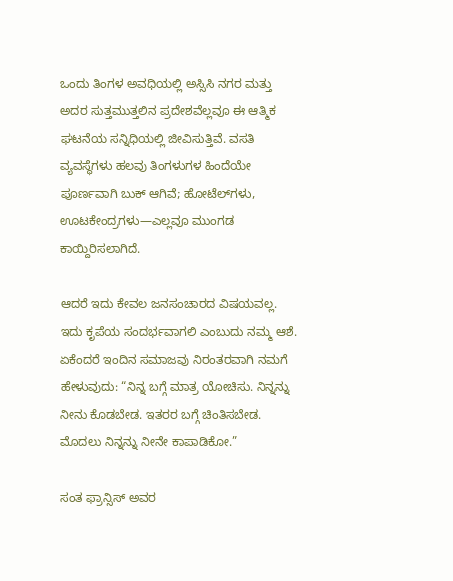ಒಂದು ತಿಂಗಳ ಅವಧಿಯಲ್ಲಿ ಅಸ್ಸಿಸಿ ನಗರ ಮತ್ತು ಅದರ ಸುತ್ತಮುತ್ತಲಿನ ಪ್ರದೇಶವೆಲ್ಲವೂ ಈ ಆತ್ಮಿಕ ಘಟನೆಯ ಸನ್ನಿಧಿಯಲ್ಲಿ ಜೀವಿಸುತ್ತಿವೆ. ವಸತಿ ವ್ಯವಸ್ಥೆಗಳು ಹಲವು ತಿಂಗಳುಗಳ ಹಿಂದೆಯೇ ಪೂರ್ಣವಾಗಿ ಬುಕ್ ಆಗಿವೆ; ಹೋಟೆಲ್‌ಗಳು, ಊಟಕೇಂದ್ರಗಳು—ಎಲ್ಲವೂ ಮುಂಗಡ ಕಾಯ್ದಿರಿಸಲಾಗಿದೆ.

ಆದರೆ ಇದು ಕೇವಲ ಜನಸಂಚಾರದ ವಿಷಯವಲ್ಲ. ಇದು ಕೃಪೆಯ ಸಂದರ್ಭವಾಗಲಿ ಎಂಬುದು ನಮ್ಮ ಆಶೆ. ಏಕೆಂದರೆ ಇಂದಿನ ಸಮಾಜವು ನಿರಂತರವಾಗಿ ನಮಗೆ ಹೇಳುವುದು: “ನಿನ್ನ ಬಗ್ಗೆ ಮಾತ್ರ ಯೋಚಿಸು. ನಿನ್ನನ್ನು ನೀನು ಕೊಡಬೇಡ. ಇತರರ ಬಗ್ಗೆ ಚಿಂತಿಸಬೇಡ. ಮೊದಲು ನಿನ್ನನ್ನು ನೀನೇ ಕಾಪಾಡಿಕೋ.”

ಸಂತ ಫ್ರಾನ್ಸಿಸ್ ಅವರ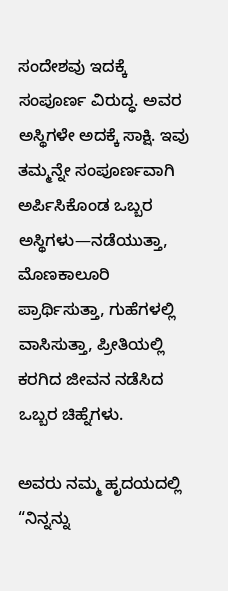ಸಂದೇಶವು ಇದಕ್ಕೆ ಸಂಪೂರ್ಣ ವಿರುದ್ಧ. ಅವರ ಅಸ್ಥಿಗಳೇ ಅದಕ್ಕೆ ಸಾಕ್ಷಿ. ಇವು ತಮ್ಮನ್ನೇ ಸಂಪೂರ್ಣವಾಗಿ ಅರ್ಪಿಸಿಕೊಂಡ ಒಬ್ಬರ ಅಸ್ಥಿಗಳು—ನಡೆಯುತ್ತಾ, ಮೊಣಕಾಲೂರಿ ಪ್ರಾರ್ಥಿಸುತ್ತಾ, ಗುಹೆಗಳಲ್ಲಿ ವಾಸಿಸುತ್ತಾ, ಪ್ರೀತಿಯಲ್ಲಿ ಕರಗಿದ ಜೀವನ ನಡೆಸಿದ ಒಬ್ಬರ ಚಿಹ್ನೆಗಳು.

ಅವರು ನಮ್ಮ ಹೃದಯದಲ್ಲಿ “ನಿನ್ನನ್ನು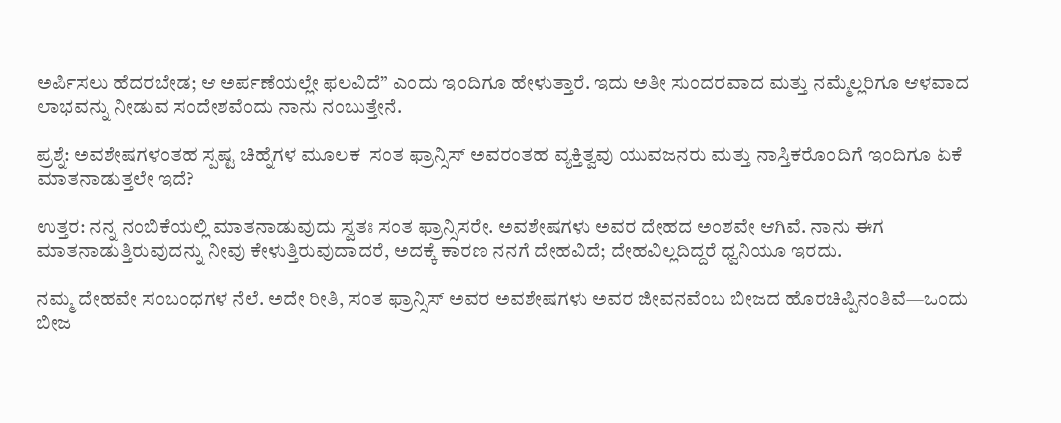ಅರ್ಪಿಸಲು ಹೆದರಬೇಡ; ಆ ಅರ್ಪಣೆಯಲ್ಲೇ ಫಲವಿದೆ” ಎಂದು ಇಂದಿಗೂ ಹೇಳುತ್ತಾರೆ. ಇದು ಅತೀ ಸುಂದರವಾದ ಮತ್ತು ನಮ್ಮೆಲ್ಲರಿಗೂ ಆಳವಾದ ಲಾಭವನ್ನು ನೀಡುವ ಸಂದೇಶವೆಂದು ನಾನು ನಂಬುತ್ತೇನೆ.

ಪ್ರಶ್ನೆ: ಅವಶೇಷಗಳಂತಹ ಸ್ಪಷ್ಟ ಚಿಹ್ನೆಗಳ ಮೂಲಕ  ಸಂತ ಫ್ರಾನ್ಸಿಸ್ ಅವರಂತಹ ವ್ಯಕ್ತಿತ್ವವು ಯುವಜನರು ಮತ್ತು ನಾಸ್ತಿಕರೊಂದಿಗೆ ಇಂದಿಗೂ ಏಕೆ ಮಾತನಾಡುತ್ತಲೇ ಇದೆ?

ಉತ್ತರ: ನನ್ನ ನಂಬಿಕೆಯಲ್ಲಿ ಮಾತನಾಡುವುದು ಸ್ವತಃ ಸಂತ ಫ್ರಾನ್ಸಿಸರೇ. ಅವಶೇಷಗಳು ಅವರ ದೇಹದ ಅಂಶವೇ ಆಗಿವೆ. ನಾನು ಈಗ ಮಾತನಾಡುತ್ತಿರುವುದನ್ನು ನೀವು ಕೇಳುತ್ತಿರುವುದಾದರೆ, ಅದಕ್ಕೆ ಕಾರಣ ನನಗೆ ದೇಹವಿದೆ; ದೇಹವಿಲ್ಲದಿದ್ದರೆ ಧ್ವನಿಯೂ ಇರದು.

ನಮ್ಮ ದೇಹವೇ ಸಂಬಂಧಗಳ ನೆಲೆ. ಅದೇ ರೀತಿ, ಸಂತ ಫ್ರಾನ್ಸಿಸ್ ಅವರ ಅವಶೇಷಗಳು ಅವರ ಜೀವನವೆಂಬ ಬೀಜದ ಹೊರಚಿಪ್ಪಿನಂತಿವೆ—ಒಂದು ಬೀಜ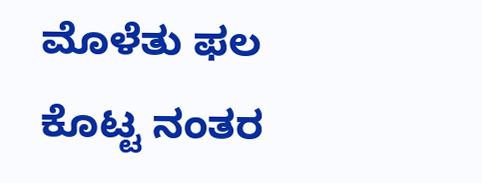ಮೊಳೆತು ಫಲ ಕೊಟ್ಟ ನಂತರ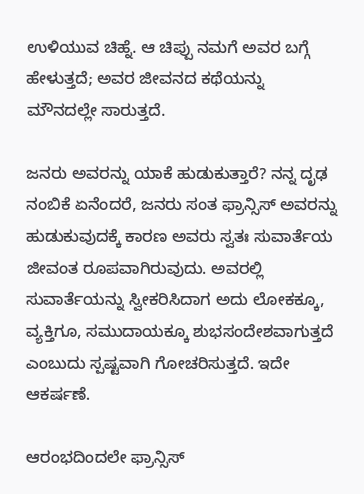ಉಳಿಯುವ ಚಿಹ್ನೆ. ಆ ಚಿಪ್ಪು ನಮಗೆ ಅವರ ಬಗ್ಗೆ ಹೇಳುತ್ತದೆ; ಅವರ ಜೀವನದ ಕಥೆಯನ್ನು ಮೌನದಲ್ಲೇ ಸಾರುತ್ತದೆ.

ಜನರು ಅವರನ್ನು ಯಾಕೆ ಹುಡುಕುತ್ತಾರೆ? ನನ್ನ ದೃಢ ನಂಬಿಕೆ ಏನೆಂದರೆ, ಜನರು ಸಂತ ಫ್ರಾನ್ಸಿಸ್ ಅವರನ್ನು ಹುಡುಕುವುದಕ್ಕೆ ಕಾರಣ ಅವರು ಸ್ವತಃ ಸುವಾರ್ತೆಯ ಜೀವಂತ ರೂಪವಾಗಿರುವುದು. ಅವರಲ್ಲಿ ಸುವಾರ್ತೆಯನ್ನು ಸ್ವೀಕರಿಸಿದಾಗ ಅದು ಲೋಕಕ್ಕೂ, ವ್ಯಕ್ತಿಗೂ, ಸಮುದಾಯಕ್ಕೂ ಶುಭಸಂದೇಶವಾಗುತ್ತದೆ ಎಂಬುದು ಸ್ಪಷ್ಟವಾಗಿ ಗೋಚರಿಸುತ್ತದೆ. ಇದೇ ಆಕರ್ಷಣೆ.

ಆರಂಭದಿಂದಲೇ ಫ್ರಾನ್ಸಿಸ್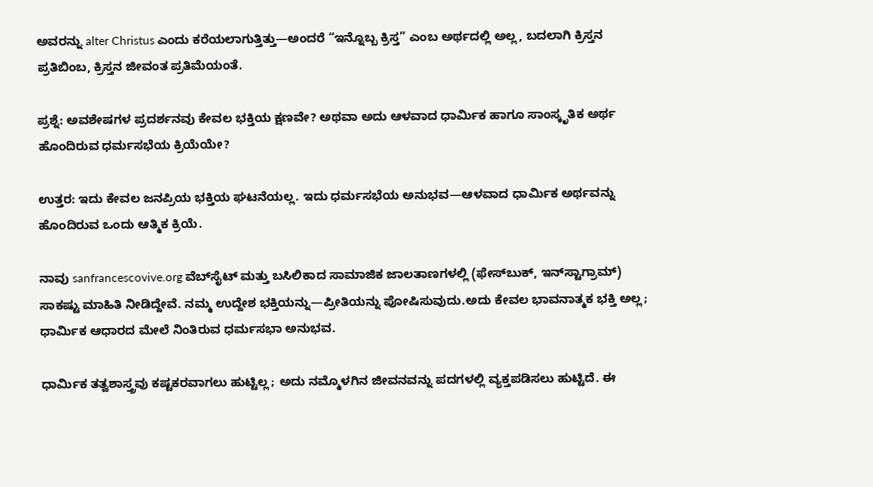ಅವರನ್ನು alter Christus ಎಂದು ಕರೆಯಲಾಗುತ್ತಿತ್ತು—ಅಂದರೆ “ಇನ್ನೊಬ್ಬ ಕ್ರಿಸ್ತ” ಎಂಬ ಅರ್ಥದಲ್ಲಿ ಅಲ್ಲ, ಬದಲಾಗಿ ಕ್ರಿಸ್ತನ ಪ್ರತಿಬಿಂಬ, ಕ್ರಿಸ್ತನ ಜೀವಂತ ಪ್ರತಿಮೆಯಂತೆ.

ಪ್ರಶ್ನೆ: ಅವಶೇಷಗಳ ಪ್ರದರ್ಶನವು ಕೇವಲ ಭಕ್ತಿಯ ಕ್ಷಣವೇ? ಅಥವಾ ಅದು ಆಳವಾದ ಧಾರ್ಮಿಕ ಹಾಗೂ ಸಾಂಸ್ಕೃತಿಕ ಅರ್ಥ ಹೊಂದಿರುವ ಧರ್ಮಸಭೆಯ ಕ್ರಿಯೆಯೇ?

ಉತ್ತರ: ಇದು ಕೇವಲ ಜನಪ್ರಿಯ ಭಕ್ತಿಯ ಘಟನೆಯಲ್ಲ. ಇದು ಧರ್ಮಸಭೆಯ ಅನುಭವ—ಆಳವಾದ ಧಾರ್ಮಿಕ ಅರ್ಥವನ್ನು ಹೊಂದಿರುವ ಒಂದು ಆತ್ಮಿಕ ಕ್ರಿಯೆ.

ನಾವು sanfrancescovive.org ವೆಬ್‌ಸೈಟ್ ಮತ್ತು ಬಸಿಲಿಕಾದ ಸಾಮಾಜಿಕ ಜಾಲತಾಣಗಳಲ್ಲಿ (ಫೇಸ್‌ಬುಕ್, ಇನ್‌ಸ್ಟಾಗ್ರಾಮ್) ಸಾಕಷ್ಟು ಮಾಹಿತಿ ನೀಡಿದ್ದೇವೆ. ನಮ್ಮ ಉದ್ದೇಶ ಭಕ್ತಿಯನ್ನು—ಪ್ರೀತಿಯನ್ನು ಪೋಷಿಸುವುದು.ಅದು ಕೇವಲ ಭಾವನಾತ್ಮಕ ಭಕ್ತಿ ಅಲ್ಲ; ಧಾರ್ಮಿಕ ಆಧಾರದ ಮೇಲೆ ನಿಂತಿರುವ ಧರ್ಮಸಭಾ ಅನುಭವ.

ಧಾರ್ಮಿಕ ತತ್ವಶಾಸ್ತ್ರವು ಕಷ್ಟಕರವಾಗಲು ಹುಟ್ಟಿಲ್ಲ; ಅದು ನಮ್ಮೊಳಗಿನ ಜೀವನವನ್ನು ಪದಗಳಲ್ಲಿ ವ್ಯಕ್ತಪಡಿಸಲು ಹುಟ್ಟಿದೆ. ಈ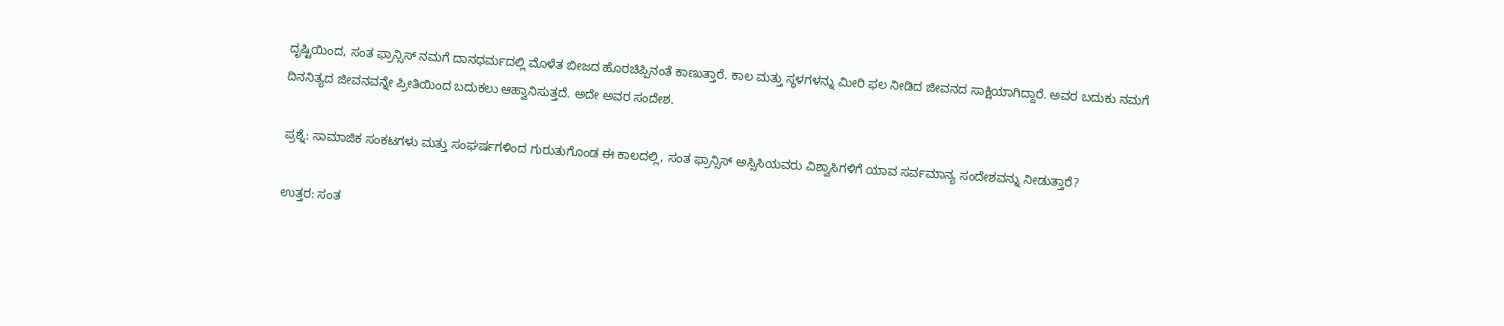ದೃಷ್ಟಿಯಿಂದ, ಸಂತ ಫ್ರಾನ್ಸಿಸ್ ನಮಗೆ ದಾನಧರ್ಮದಲ್ಲಿ ಮೊಳೆತ ಬೀಜದ ಹೊರಚಿಪ್ಪಿನಂತೆ ಕಾಣುತ್ತಾರೆ. ಕಾಲ ಮತ್ತು ಸ್ಥಳಗಳನ್ನು ಮೀರಿ ಫಲ ನೀಡಿದ ಜೀವನದ ಸಾಕ್ಷಿಯಾಗಿದ್ದಾರೆ. ಅವರ ಬದುಕು ನಮಗೆ ದಿನನಿತ್ಯದ ಜೀವನವನ್ನೇ ಪ್ರೀತಿಯಿಂದ ಬದುಕಲು ಆಹ್ವಾನಿಸುತ್ತದೆ. ಅದೇ ಅವರ ಸಂದೇಶ.

ಪ್ರಶ್ನೆ: ಸಾಮಾಜಿಕ ಸಂಕಟಗಳು ಮತ್ತು ಸಂಘರ್ಷಗಳಿಂದ ಗುರುತುಗೊಂಡ ಈ ಕಾಲದಲ್ಲಿ, ಸಂತ ಫ್ರಾನ್ಸಿಸ್ ಅಸ್ಸಿಸಿಯವರು ವಿಶ್ವಾಸಿಗಳಿಗೆ ಯಾವ ಸರ್ವಮಾನ್ಯ ಸಂದೇಶವನ್ನು ನೀಡುತ್ತಾರೆ?

ಉತ್ತರ: ಸಂತ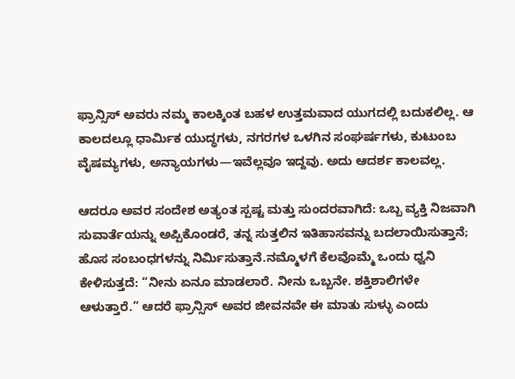ಫ್ರಾನ್ಸಿಸ್ ಅವರು ನಮ್ಮ ಕಾಲಕ್ಕಿಂತ ಬಹಳ ಉತ್ತಮವಾದ ಯುಗದಲ್ಲಿ ಬದುಕಲಿಲ್ಲ. ಆ ಕಾಲದಲ್ಲೂ ಧಾರ್ಮಿಕ ಯುದ್ಧಗಳು, ನಗರಗಳ ಒಳಗಿನ ಸಂಘರ್ಷಗಳು, ಕುಟುಂಬ ವೈಷಮ್ಯಗಳು, ಅನ್ಯಾಯಗಳು—ಇವೆಲ್ಲವೂ ಇದ್ದವು. ಅದು ಆದರ್ಶ ಕಾಲವಲ್ಲ.

ಆದರೂ ಅವರ ಸಂದೇಶ ಅತ್ಯಂತ ಸ್ಪಷ್ಟ ಮತ್ತು ಸುಂದರವಾಗಿದೆ: ಒಬ್ಬ ವ್ಯಕ್ತಿ ನಿಜವಾಗಿ ಸುವಾರ್ತೆಯನ್ನು ಅಪ್ಪಿಕೊಂಡರೆ, ತನ್ನ ಸುತ್ತಲಿನ ಇತಿಹಾಸವನ್ನು ಬದಲಾಯಿಸುತ್ತಾನೆ; ಹೊಸ ಸಂಬಂಧಗಳನ್ನು ನಿರ್ಮಿಸುತ್ತಾನೆ.ನಮ್ಮೊಳಗೆ ಕೆಲವೊಮ್ಮೆ ಒಂದು ಧ್ವನಿ ಕೇಳಿಸುತ್ತದೆ: “ನೀನು ಏನೂ ಮಾಡಲಾರೆ. ನೀನು ಒಬ್ಬನೇ. ಶಕ್ತಿಶಾಲಿಗಳೇ ಆಳುತ್ತಾರೆ.” ಆದರೆ ಫ್ರಾನ್ಸಿಸ್ ಅವರ ಜೀವನವೇ ಈ ಮಾತು ಸುಳ್ಳು ಎಂದು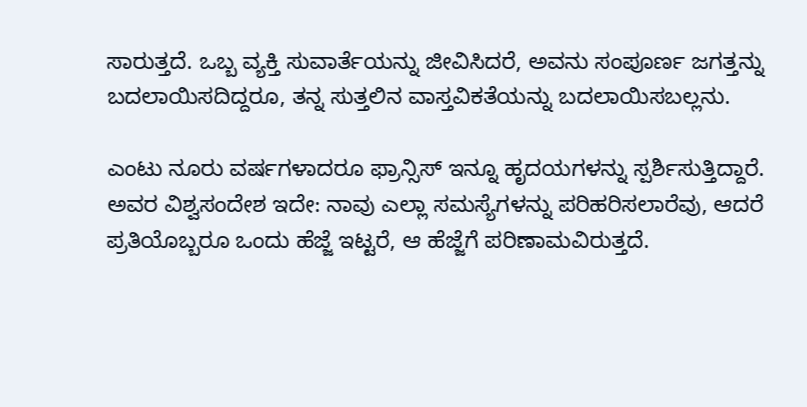ಸಾರುತ್ತದೆ. ಒಬ್ಬ ವ್ಯಕ್ತಿ ಸುವಾರ್ತೆಯನ್ನು ಜೀವಿಸಿದರೆ, ಅವನು ಸಂಪೂರ್ಣ ಜಗತ್ತನ್ನು ಬದಲಾಯಿಸದಿದ್ದರೂ, ತನ್ನ ಸುತ್ತಲಿನ ವಾಸ್ತವಿಕತೆಯನ್ನು ಬದಲಾಯಿಸಬಲ್ಲನು.

ಎಂಟು ನೂರು ವರ್ಷಗಳಾದರೂ ಫ್ರಾನ್ಸಿಸ್ ಇನ್ನೂ ಹೃದಯಗಳನ್ನು ಸ್ಪರ್ಶಿಸುತ್ತಿದ್ದಾರೆ. ಅವರ ವಿಶ್ವಸಂದೇಶ ಇದೇ: ನಾವು ಎಲ್ಲಾ ಸಮಸ್ಯೆಗಳನ್ನು ಪರಿಹರಿಸಲಾರೆವು, ಆದರೆ ಪ್ರತಿಯೊಬ್ಬರೂ ಒಂದು ಹೆಜ್ಜೆ ಇಟ್ಟರೆ, ಆ ಹೆಜ್ಜೆಗೆ ಪರಿಣಾಮವಿರುತ್ತದೆ.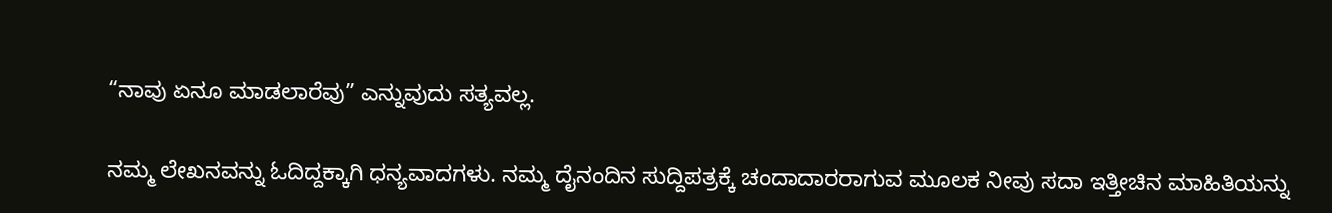“ನಾವು ಏನೂ ಮಾಡಲಾರೆವು” ಎನ್ನುವುದು ಸತ್ಯವಲ್ಲ.

ನಮ್ಮ ಲೇಖನವನ್ನು ಓದಿದ್ದಕ್ಕಾಗಿ ಧನ್ಯವಾದಗಳು. ನಮ್ಮ ದೈನಂದಿನ ಸುದ್ದಿಪತ್ರಕ್ಕೆ ಚಂದಾದಾರರಾಗುವ ಮೂಲಕ ನೀವು ಸದಾ ಇತ್ತೀಚಿನ ಮಾಹಿತಿಯನ್ನು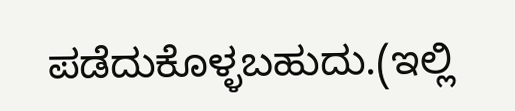ಪಡೆದುಕೊಳ್ಳಬಹುದು.(ಇಲ್ಲಿ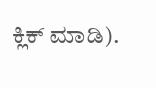ಕ್ಲಿಕ್ ಮಾಡಿ).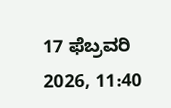17 ಫೆಬ್ರವರಿ 2026, 11:40